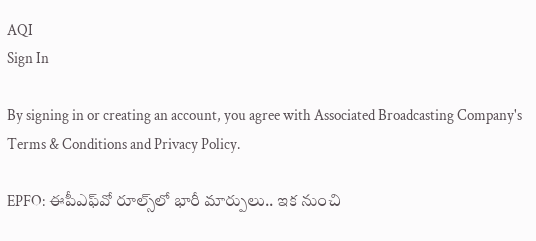AQI
Sign In

By signing in or creating an account, you agree with Associated Broadcasting Company's Terms & Conditions and Privacy Policy.

EPFO: ఈపీఎఫ్‌వో రూల్స్‌లో భారీ మార్పులు.. ఇక నుంచి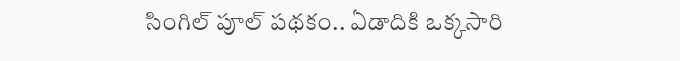సింగిల్ పూల్ పథకం.. ఏడాదికి ఒక్కసారి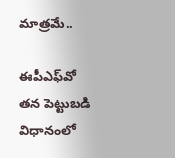మాత్రమే..

ఈపీఎఫ్‌వో తన పెట్టుబడి విధానంలో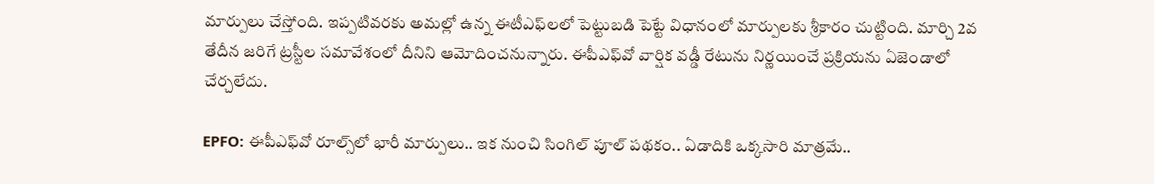మార్పులు చేస్తోంది. ఇప్పటివరకు అమల్లో ఉన్న ఈటీఎఫ్‌లలో పెట్టుబడి పెట్టే విధానంలో మార్పులకు శ్రీకారం చుట్టింది. మార్చి 2వ తేదీన జరిగే ట్రస్టీల సమావేశంలో దీనిని ఆమోదించనున్నారు. ఈపీఎఫ్‌వో వార్షిక వడ్డీ రేటును నిర్ణయించే ప్రక్రియను ఏజెండాలో చేర్చలేదు.

EPFO: ఈపీఎఫ్‌వో రూల్స్‌లో భారీ మార్పులు.. ఇక నుంచి సింగిల్ పూల్ పథకం.. ఏడాదికి ఒక్కసారి మాత్రమే..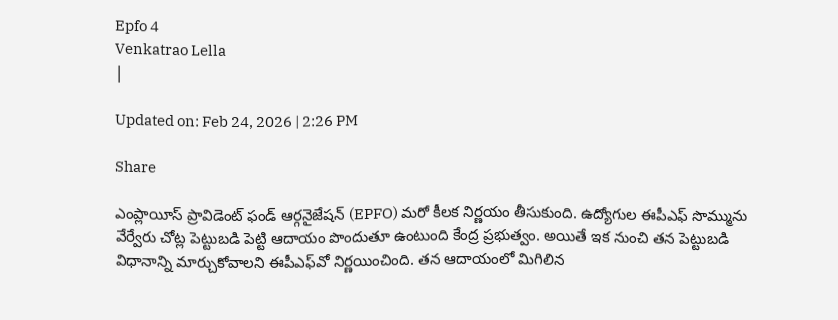Epfo 4
Venkatrao Lella
|

Updated on: Feb 24, 2026 | 2:26 PM

Share

ఎంప్లాయీస్ ప్రావిడెంట్ ఫండ్ ఆర్గనైజేషన్ (EPFO) మరో కీలక నిర్ణయం తీసుకుంది. ఉద్యోగుల ఈపీఎఫ్‌ సొమ్మును వేర్వేరు చోట్ల పెట్టుబడి పెట్టి ఆదాయం పొందుతూ ఉంటుంది కేంద్ర ప్రభుత్వం. అయితే ఇక నుంచి తన పెట్టుబడి విధానాన్ని మార్చుకోవాలని ఈపీఎఫ్‌వో నిర్ణయించింది. తన ఆదాయంలో మిగిలిన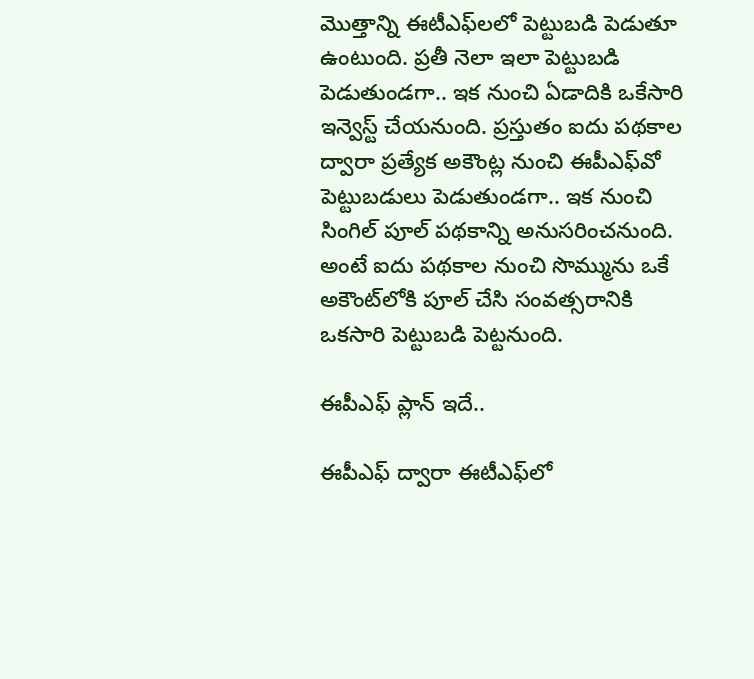మొత్తాన్ని ఈటీఎఫ్‌లలో పెట్టుబడి పెడుతూ ఉంటుంది. ప్రతీ నెలా ఇలా పెట్టుబడి పెడుతుండగా.. ఇక నుంచి ఏడాదికి ఒకేసారి ఇన్వెస్ట్ చేయనుంది. ప్రస్తుతం ఐదు పథకాల ద్వారా ప్రత్యేక అకౌంట్ల నుంచి ఈపీఎఫ్‌వో పెట్టుబడులు పెడుతుండగా.. ఇక నుంచి సింగిల్ పూల్ పథకాన్ని అనుసరించనుంది. అంటే ఐదు పథకాల నుంచి సొమ్మును ఒకే అకౌంట్‌లోకి పూల్ చేసి సంవత్సరానికి ఒకసారి పెట్టుబడి పెట్టనుంది.

ఈపీఎఫ్ ప్లాన్ ఇదే..

ఈపీఎఫ్ ద్వారా ఈటీఎఫ్‌లో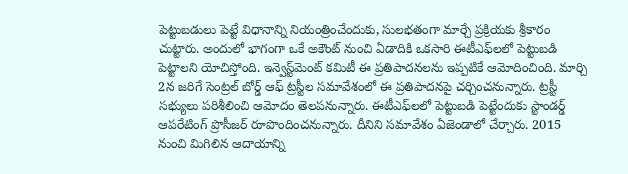పెట్టుబడులు పెట్టే విధానాన్ని నియంత్రించేందుకు, సులభతంగా మార్చే ప్రక్రియకు శ్రీకారం చుట్టారు. అందులో భాగంగా ఒకే అకౌంట్ నుంచి ఏడాదికి ఒకసారి ఈటీఎఫ్‌లలో పెట్టుబడి పెట్టాలని యోచిస్తోంది. ఇన్వెస్ట్‌మెంట్ కమిటీ ఈ ప్రతిపాదనలను ఇప్పటికే ఆమోదించింది. మార్చి 2న జరిగే సెంట్రల్ బోర్డ్ ఆఫ్ ట్రస్టీల సమావేశంలో ఈ ప్రతిపాదనపై చర్చించనున్నారు. ట్రస్టీ సభ్యులు పరిశీలించి ఆమోదం తెలపనున్నారు. ఈటీఎఫ్‌లలో పెట్టుబడి పెట్టేందుకు స్టాండర్డ్ ఆపరేటింగ్ ప్రొసీజర్ రూపొందించనున్నారు. దీనిని సమావేశం ఏజెండాలో చేర్చారు. 2015 నుంచి మిగిలిన ఆదాయాన్ని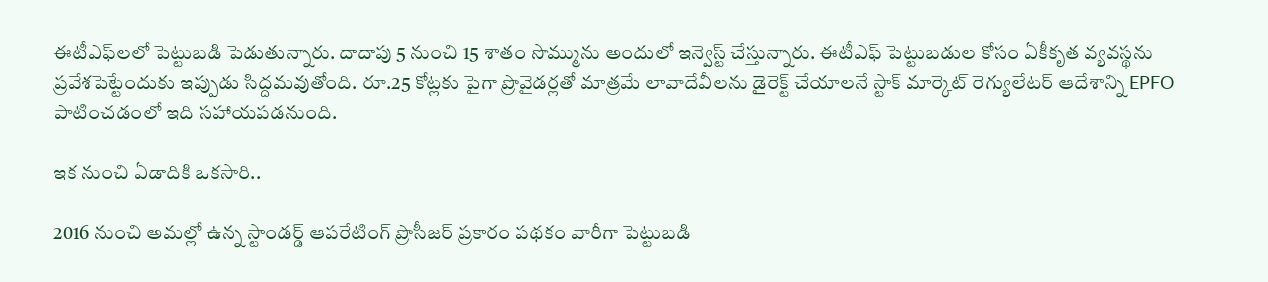ఈటీఎఫ్‌లలో పెట్టుబడి పెడుతున్నారు. దాదాపు 5 నుంచి 15 శాతం సొమ్మును అందులో ఇన్వెస్ట్ చేస్తున్నారు. ఈటీఎఫ్ పెట్టుబడుల కోసం ఏకీకృత వ్యవస్థను ప్రవేశపెట్టేందుకు ఇప్పుడు సిద్దమవుతోంది. రూ.25 కోట్లకు పైగా ప్రొవైడర్లతో మాత్రమే లావాదేవీలను డైరెక్ట్ చేయాలనే స్టాక్ మార్కెట్ రెగ్యులేటర్ ఆదేశాన్ని EPFO పాటించడంలో ఇది సహాయపడనుంది.

ఇక నుంచి ఏడాదికి ఒకసారి..

2016 నుంచి అమల్లో ఉన్న స్టాండర్డ్ ఆపరేటింగ్ ప్రొసీజర్ ప్రకారం పథకం వారీగా పెట్టుబడి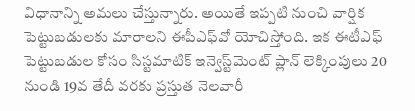విధానాన్ని అమలు చేస్తున్నారు. అయితే ఇప్పటి నుంచి వార్షిక పెట్టుబడులకు మారాలని ఈపీఎఫ్‌వో యోచిస్తోంది. ఇక ఈటీఎఫ్ పెట్టుబడుల కోసం సిస్టమాటిక్ ఇన్వెస్ట్‌మెంట్ ప్లాన్ లెక్కింపులు 20 నుండి 19వ తేదీ వరకు ప్రస్తుత నెలవారీ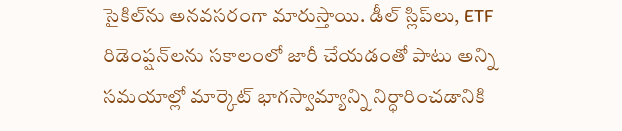సైకిల్‌ను అనవసరంగా మారుస్తాయి. డీల్ స్లిప్‌లు, ETF రిడెంప్షన్‌లను సకాలంలో జారీ చేయడంతో పాటు అన్ని సమయాల్లో మార్కెట్ భాగస్వామ్యాన్ని నిర్ధారించడానికి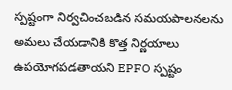స్పష్టంగా నిర్వచించబడిన సమయపాలనలను అమలు చేయడానికి కొత్త నిర్ణయాలు ఉపయోగపడతాయని EPFO స్పష్టం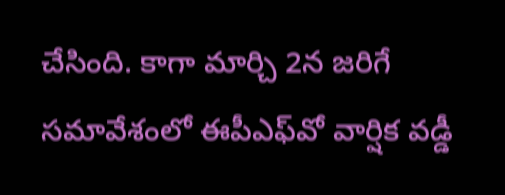చేసింది. కాగా మార్చి 2న జరిగే సమావేశంలో ఈపీఎఫ్‌వో వార్షిక వడ్డీ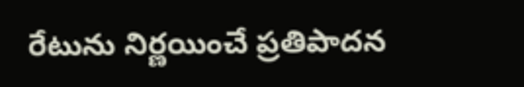రేటును నిర్ణయించే ప్రతిపాదన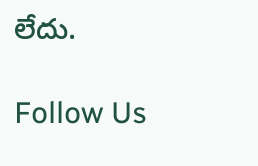లేదు.

Follow Us